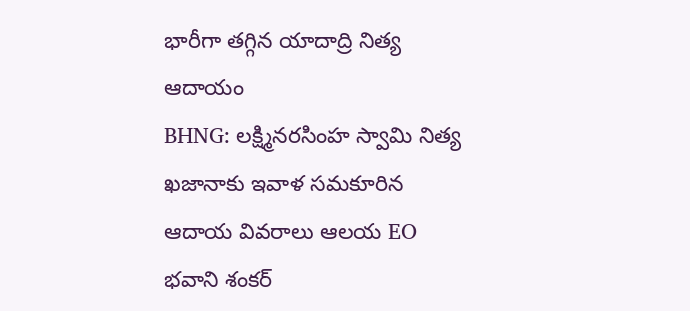భారీగా తగ్గిన యాదాద్రి నిత్య ఆదాయం
BHNG: లక్ష్మినరసింహ స్వామి నిత్య ఖజానాకు ఇవాళ సమకూరిన ఆదాయ వివరాలు ఆలయ EO భవాని శంకర్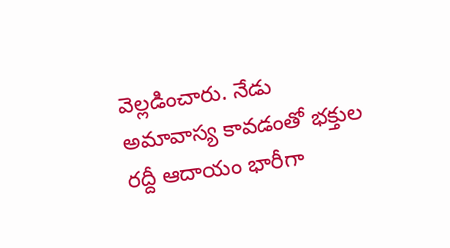వెల్లడించారు. నేడు అమావాస్య కావడంతో భక్తుల రద్దీ ఆదాయం భారీగా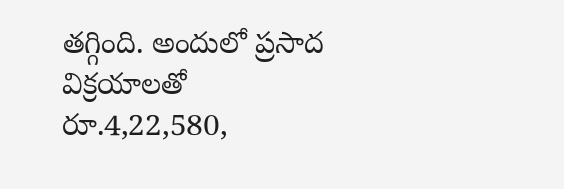తగ్గింది. అందులో ప్రసాద విక్రయాలతో రూ.4,22,580,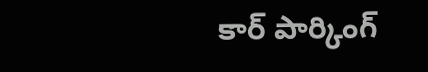కార్ పార్కింగ్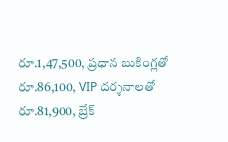రూ.1,47,500, ప్రధాన బుకింగ్లతో రూ.86,100, VIP దర్శనాలతో రూ.81,900, బ్రేక్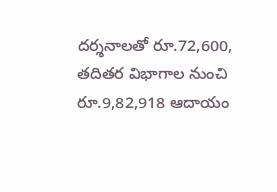దర్శనాలతో రూ.72,600, తదితర విభాగాల నుంచి రూ.9,82,918 ఆదాయం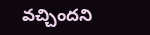వచ్చిందని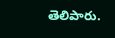తెలిపారు.